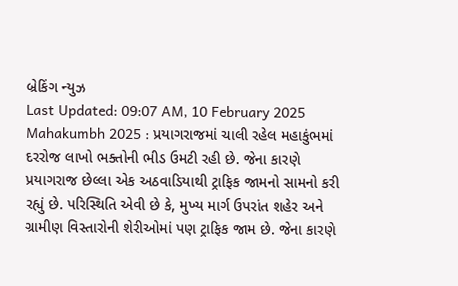બ્રેકિંગ ન્યુઝ
Last Updated: 09:07 AM, 10 February 2025
Mahakumbh 2025 : પ્રયાગરાજમાં ચાલી રહેલ મહાકુંભમાં દરરોજ લાખો ભક્તોની ભીડ ઉમટી રહી છે. જેના કારણે પ્રયાગરાજ છેલ્લા એક અઠવાડિયાથી ટ્રાફિક જામનો સામનો કરી રહ્યું છે. પરિસ્થિતિ એવી છે કે, મુખ્ય માર્ગ ઉપરાંત શહેર અને ગ્રામીણ વિસ્તારોની શેરીઓમાં પણ ટ્રાફિક જામ છે. જેના કારણે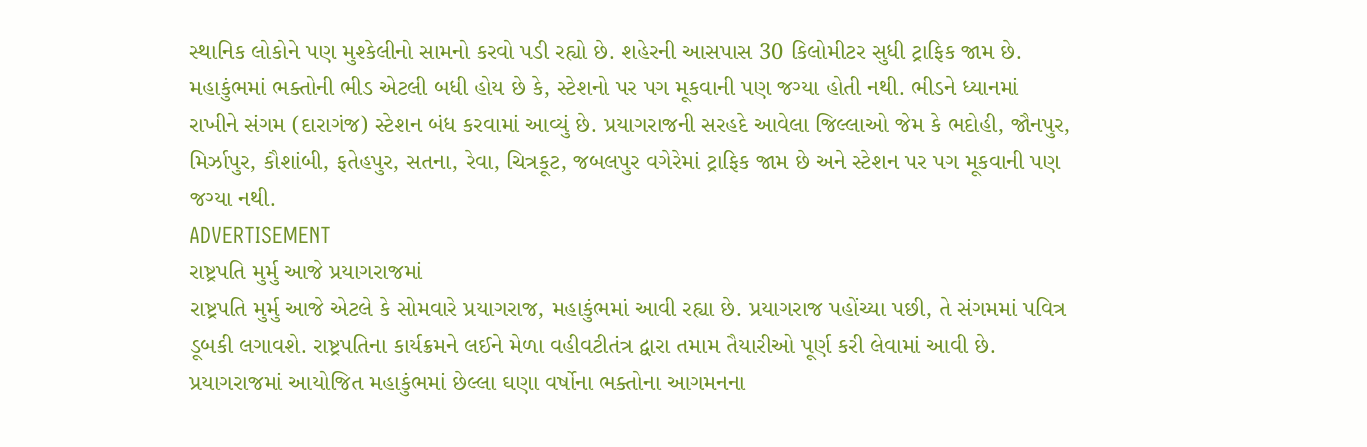સ્થાનિક લોકોને પણ મુશ્કેલીનો સામનો કરવો પડી રહ્યો છે. શહેરની આસપાસ 30 કિલોમીટર સુધી ટ્રાફિક જામ છે. મહાકુંભમાં ભક્તોની ભીડ એટલી બધી હોય છે કે, સ્ટેશનો પર પગ મૂકવાની પણ જગ્યા હોતી નથી. ભીડને ધ્યાનમાં રાખીને સંગમ (દારાગંજ) સ્ટેશન બંધ કરવામાં આવ્યું છે. પ્રયાગરાજની સરહદે આવેલા જિલ્લાઓ જેમ કે ભદોહી, જૌનપુર, મિર્ઝાપુર, કૌશાંબી, ફતેહપુર, સતના, રેવા, ચિત્રકૂટ, જબલપુર વગેરેમાં ટ્રાફિક જામ છે અને સ્ટેશન પર પગ મૂકવાની પણ જગ્યા નથી.
ADVERTISEMENT
રાષ્ટ્રપતિ મુર્મુ આજે પ્રયાગરાજમાં
રાષ્ટ્રપતિ મુર્મુ આજે એટલે કે સોમવારે પ્રયાગરાજ, મહાકુંભમાં આવી રહ્યા છે. પ્રયાગરાજ પહોંચ્યા પછી, તે સંગમમાં પવિત્ર ડૂબકી લગાવશે. રાષ્ટ્રપતિના કાર્યક્રમને લઈને મેળા વહીવટીતંત્ર દ્વારા તમામ તૈયારીઓ પૂર્ણ કરી લેવામાં આવી છે. પ્રયાગરાજમાં આયોજિત મહાકુંભમાં છેલ્લા ઘણા વર્ષોના ભક્તોના આગમનના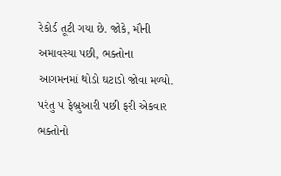રેકોર્ડ તૂટી ગયા છે. જોકે, મૌની અમાવસ્યા પછી, ભક્તોના આગમનમાં થોડો ઘટાડો જોવા મળ્યો. પરંતુ ૫ ફેબ્રુઆરી પછી ફરી એકવાર ભક્તોનો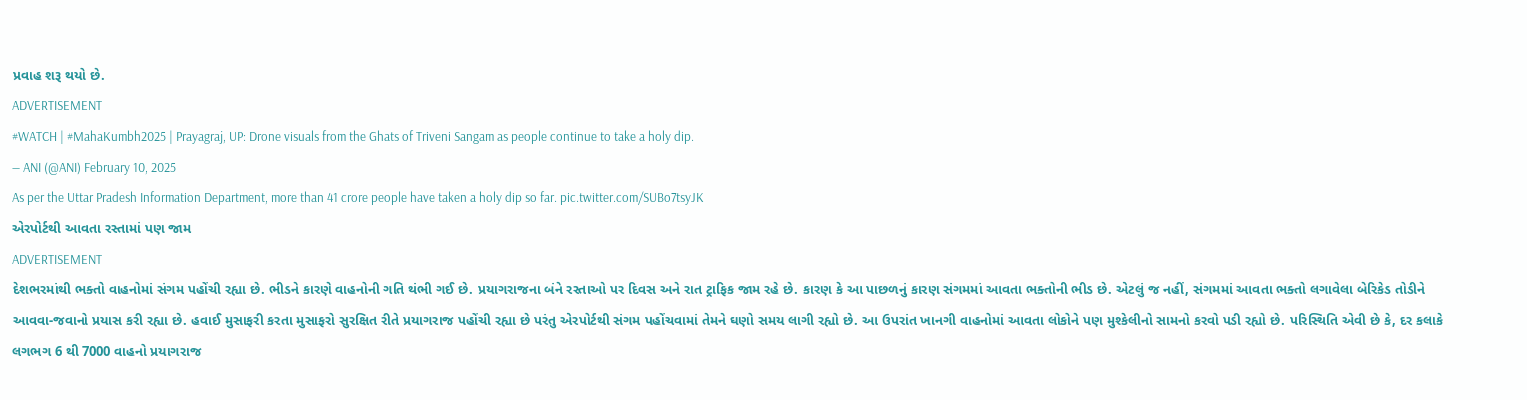પ્રવાહ શરૂ થયો છે.
ADVERTISEMENT
#WATCH | #MahaKumbh2025 | Prayagraj, UP: Drone visuals from the Ghats of Triveni Sangam as people continue to take a holy dip.
— ANI (@ANI) February 10, 2025
As per the Uttar Pradesh Information Department, more than 41 crore people have taken a holy dip so far. pic.twitter.com/SUBo7tsyJK
એરપોર્ટથી આવતા રસ્તામાં પણ જામ
ADVERTISEMENT
દેશભરમાંથી ભક્તો વાહનોમાં સંગમ પહોંચી રહ્યા છે. ભીડને કારણે વાહનોની ગતિ થંભી ગઈ છે. પ્રયાગરાજના બંને રસ્તાઓ પર દિવસ અને રાત ટ્રાફિક જામ રહે છે. કારણ કે આ પાછળનું કારણ સંગમમાં આવતા ભક્તોની ભીડ છે. એટલું જ નહીં, સંગમમાં આવતા ભક્તો લગાવેલા બેરિકેડ તોડીને આવવા-જવાનો પ્રયાસ કરી રહ્યા છે. હવાઈ મુસાફરી કરતા મુસાફરો સુરક્ષિત રીતે પ્રયાગરાજ પહોંચી રહ્યા છે પરંતુ એરપોર્ટથી સંગમ પહોંચવામાં તેમને ઘણો સમય લાગી રહ્યો છે. આ ઉપરાંત ખાનગી વાહનોમાં આવતા લોકોને પણ મુશ્કેલીનો સામનો કરવો પડી રહ્યો છે. પરિસ્થિતિ એવી છે કે, દર કલાકે લગભગ 6 થી 7000 વાહનો પ્રયાગરાજ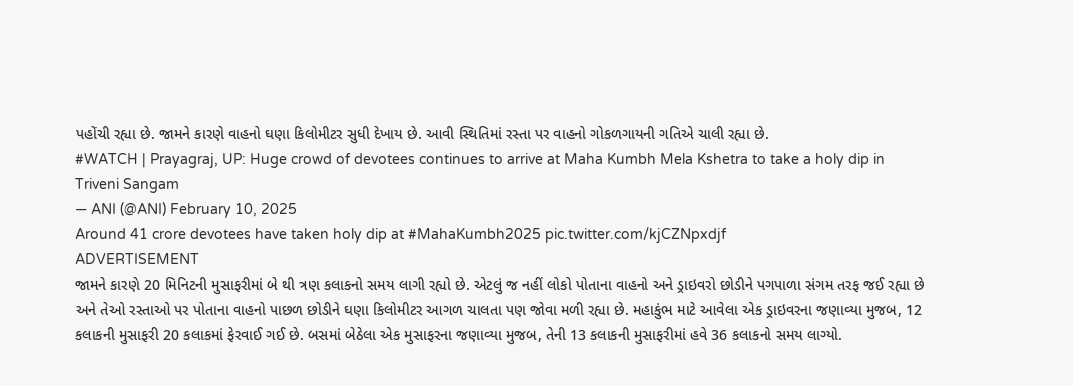પહોંચી રહ્યા છે. જામને કારણે વાહનો ઘણા કિલોમીટર સુધી દેખાય છે. આવી સ્થિતિમાં રસ્તા પર વાહનો ગોકળગાયની ગતિએ ચાલી રહ્યા છે.
#WATCH | Prayagraj, UP: Huge crowd of devotees continues to arrive at Maha Kumbh Mela Kshetra to take a holy dip in Triveni Sangam
— ANI (@ANI) February 10, 2025
Around 41 crore devotees have taken holy dip at #MahaKumbh2025 pic.twitter.com/kjCZNpxdjf
ADVERTISEMENT
જામને કારણે 20 મિનિટની મુસાફરીમાં બે થી ત્રણ કલાકનો સમય લાગી રહ્યો છે. એટલું જ નહીં લોકો પોતાના વાહનો અને ડ્રાઇવરો છોડીને પગપાળા સંગમ તરફ જઈ રહ્યા છે અને તેઓ રસ્તાઓ પર પોતાના વાહનો પાછળ છોડીને ઘણા કિલોમીટર આગળ ચાલતા પણ જોવા મળી રહ્યા છે. મહાકુંભ માટે આવેલા એક ડ્રાઇવરના જણાવ્યા મુજબ, 12 કલાકની મુસાફરી 20 કલાકમાં ફેરવાઈ ગઈ છે. બસમાં બેઠેલા એક મુસાફરના જણાવ્યા મુજબ, તેની 13 કલાકની મુસાફરીમાં હવે 36 કલાકનો સમય લાગ્યો.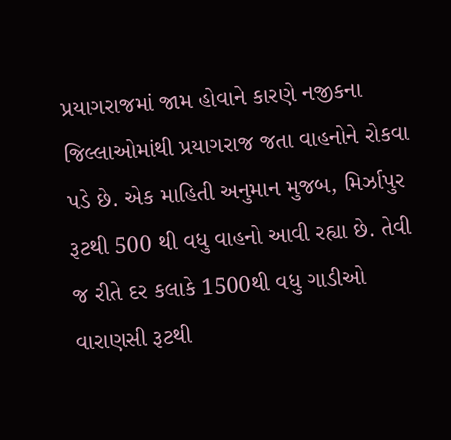પ્રયાગરાજમાં જામ હોવાને કારણે નજીકના જિલ્લાઓમાંથી પ્રયાગરાજ જતા વાહનોને રોકવા પડે છે. એક માહિતી અનુમાન મુજબ, મિર્ઝાપુર રૂટથી 500 થી વધુ વાહનો આવી રહ્યા છે. તેવી જ રીતે દર કલાકે 1500થી વધુ ગાડીઓ વારાણસી રૂટથી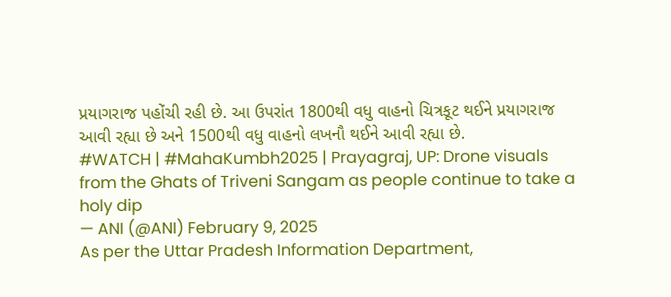પ્રયાગરાજ પહોંચી રહી છે. આ ઉપરાંત 1800થી વધુ વાહનો ચિત્રકૂટ થઈને પ્રયાગરાજ આવી રહ્યા છે અને 1500થી વધુ વાહનો લખનૌ થઈને આવી રહ્યા છે.
#WATCH | #MahaKumbh2025 | Prayagraj, UP: Drone visuals from the Ghats of Triveni Sangam as people continue to take a holy dip
— ANI (@ANI) February 9, 2025
As per the Uttar Pradesh Information Department,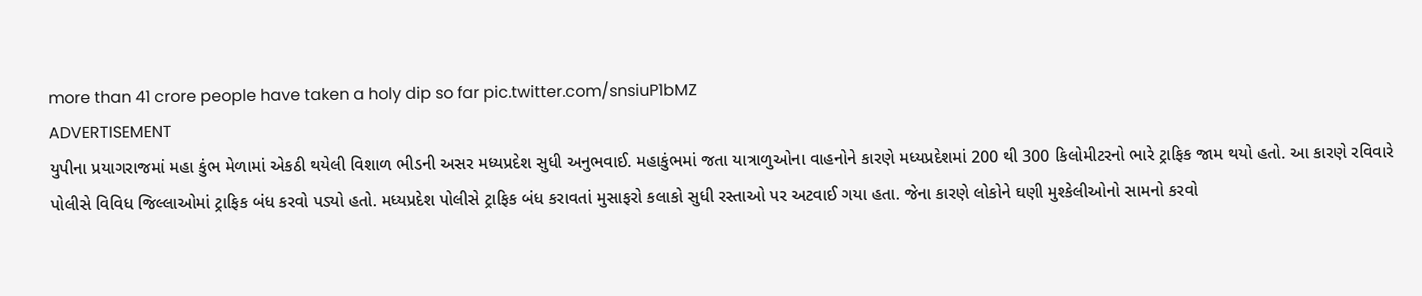more than 41 crore people have taken a holy dip so far pic.twitter.com/snsiuP1bMZ
ADVERTISEMENT
યુપીના પ્રયાગરાજમાં મહા કુંભ મેળામાં એકઠી થયેલી વિશાળ ભીડની અસર મધ્યપ્રદેશ સુધી અનુભવાઈ. મહાકુંભમાં જતા યાત્રાળુઓના વાહનોને કારણે મધ્યપ્રદેશમાં 200 થી 300 કિલોમીટરનો ભારે ટ્રાફિક જામ થયો હતો. આ કારણે રવિવારે પોલીસે વિવિધ જિલ્લાઓમાં ટ્રાફિક બંધ કરવો પડ્યો હતો. મધ્યપ્રદેશ પોલીસે ટ્રાફિક બંધ કરાવતાં મુસાફરો કલાકો સુધી રસ્તાઓ પર અટવાઈ ગયા હતા. જેના કારણે લોકોને ઘણી મુશ્કેલીઓનો સામનો કરવો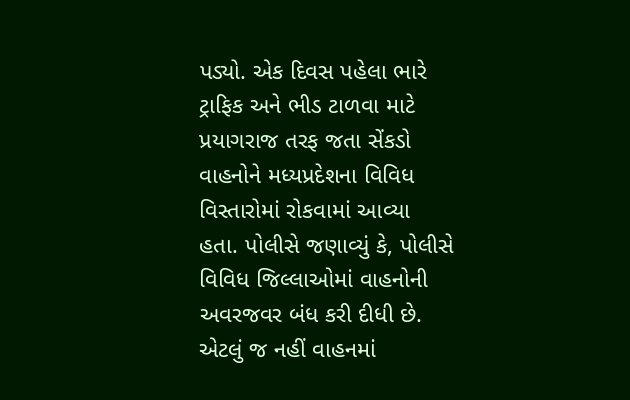પડ્યો. એક દિવસ પહેલા ભારે ટ્રાફિક અને ભીડ ટાળવા માટે પ્રયાગરાજ તરફ જતા સેંકડો વાહનોને મધ્યપ્રદેશના વિવિધ વિસ્તારોમાં રોકવામાં આવ્યા હતા. પોલીસે જણાવ્યું કે, પોલીસે વિવિધ જિલ્લાઓમાં વાહનોની અવરજવર બંધ કરી દીધી છે. એટલું જ નહીં વાહનમાં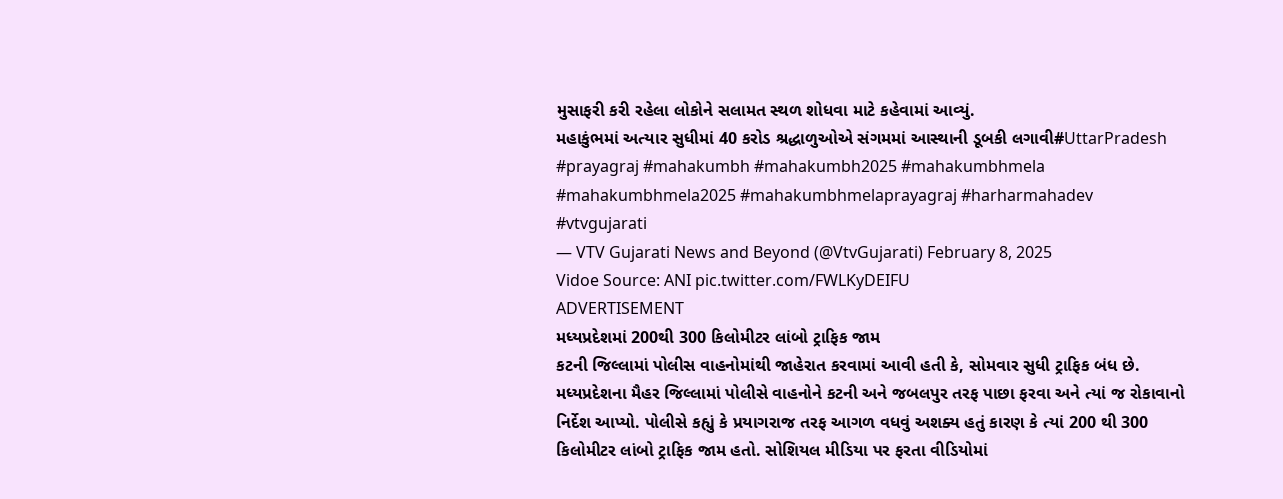મુસાફરી કરી રહેલા લોકોને સલામત સ્થળ શોધવા માટે કહેવામાં આવ્યું.
મહાકુંભમાં અત્યાર સુધીમાં 40 કરોડ શ્રદ્ધાળુઓએ સંગમમાં આસ્થાની ડૂબકી લગાવી#UttarPradesh #prayagraj #mahakumbh #mahakumbh2025 #mahakumbhmela #mahakumbhmela2025 #mahakumbhmelaprayagraj #harharmahadev #vtvgujarati
— VTV Gujarati News and Beyond (@VtvGujarati) February 8, 2025
Vidoe Source: ANI pic.twitter.com/FWLKyDEIFU
ADVERTISEMENT
મધ્યપ્રદેશમાં 200થી 300 કિલોમીટર લાંબો ટ્રાફિક જામ
કટની જિલ્લામાં પોલીસ વાહનોમાંથી જાહેરાત કરવામાં આવી હતી કે, સોમવાર સુધી ટ્રાફિક બંધ છે. મધ્યપ્રદેશના મૈહર જિલ્લામાં પોલીસે વાહનોને કટની અને જબલપુર તરફ પાછા ફરવા અને ત્યાં જ રોકાવાનો નિર્દેશ આપ્યો. પોલીસે કહ્યું કે પ્રયાગરાજ તરફ આગળ વધવું અશક્ય હતું કારણ કે ત્યાં 200 થી 300 કિલોમીટર લાંબો ટ્રાફિક જામ હતો. સોશિયલ મીડિયા પર ફરતા વીડિયોમાં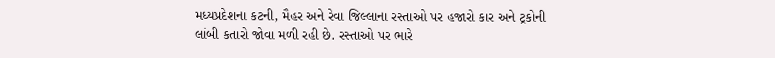મધ્યપ્રદેશના કટની, મૈહર અને રેવા જિલ્લાના રસ્તાઓ પર હજારો કાર અને ટ્રકોની લાંબી કતારો જોવા મળી રહી છે. રસ્તાઓ પર ભારે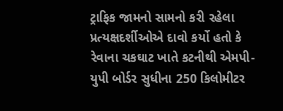ટ્રાફિક જામનો સામનો કરી રહેલા પ્રત્યક્ષદર્શીઓએ દાવો કર્યો હતો કે રેવાના ચકઘાટ ખાતે કટનીથી એમપી-યુપી બોર્ડર સુધીના 250 કિલોમીટર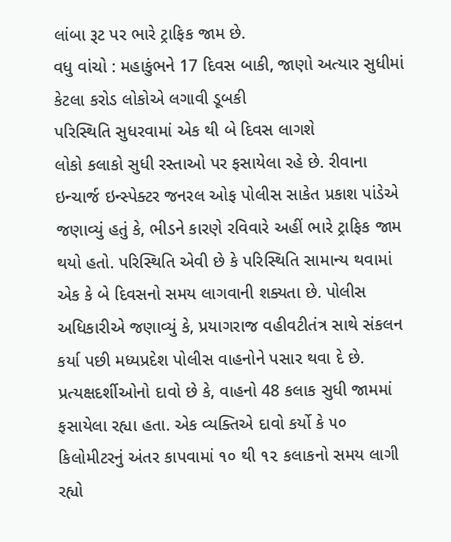લાંબા રૂટ પર ભારે ટ્રાફિક જામ છે.
વધુ વાંચો : મહાકુંભને 17 દિવસ બાકી, જાણો અત્યાર સુધીમાં કેટલા કરોડ લોકોએ લગાવી ડૂબકી
પરિસ્થિતિ સુધરવામાં એક થી બે દિવસ લાગશે
લોકો કલાકો સુધી રસ્તાઓ પર ફસાયેલા રહે છે. રીવાના ઇન્ચાર્જ ઇન્સ્પેક્ટર જનરલ ઓફ પોલીસ સાકેત પ્રકાશ પાંડેએ જણાવ્યું હતું કે, ભીડને કારણે રવિવારે અહીં ભારે ટ્રાફિક જામ થયો હતો. પરિસ્થિતિ એવી છે કે પરિસ્થિતિ સામાન્ય થવામાં એક કે બે દિવસનો સમય લાગવાની શક્યતા છે. પોલીસ અધિકારીએ જણાવ્યું કે, પ્રયાગરાજ વહીવટીતંત્ર સાથે સંકલન કર્યા પછી મધ્યપ્રદેશ પોલીસ વાહનોને પસાર થવા દે છે. પ્રત્યક્ષદર્શીઓનો દાવો છે કે, વાહનો 48 કલાક સુધી જામમાં ફસાયેલા રહ્યા હતા. એક વ્યક્તિએ દાવો કર્યો કે ૫૦ કિલોમીટરનું અંતર કાપવામાં ૧૦ થી ૧૨ કલાકનો સમય લાગી રહ્યો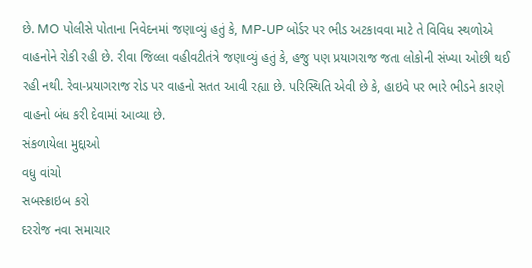છે. MO પોલીસે પોતાના નિવેદનમાં જણાવ્યું હતું કે, MP-UP બોર્ડર પર ભીડ અટકાવવા માટે તે વિવિધ સ્થળોએ વાહનોને રોકી રહી છે. રીવા જિલ્લા વહીવટીતંત્રે જણાવ્યું હતું કે, હજુ પણ પ્રયાગરાજ જતા લોકોની સંખ્યા ઓછી થઈ રહી નથી. રેવા-પ્રયાગરાજ રોડ પર વાહનો સતત આવી રહ્યા છે. પરિસ્થિતિ એવી છે કે, હાઇવે પર ભારે ભીડને કારણે વાહનો બંધ કરી દેવામાં આવ્યા છે.
સંકળાયેલા મુદ્દાઓ
વધુ વાંચો
સબસ્ક્રાઇબ કરો
દરરોજ નવા સમાચાર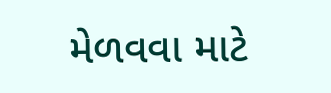મેળવવા માટે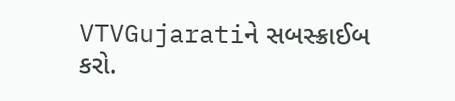VTVGujaratiને સબસ્ક્રાઈબ કરો.